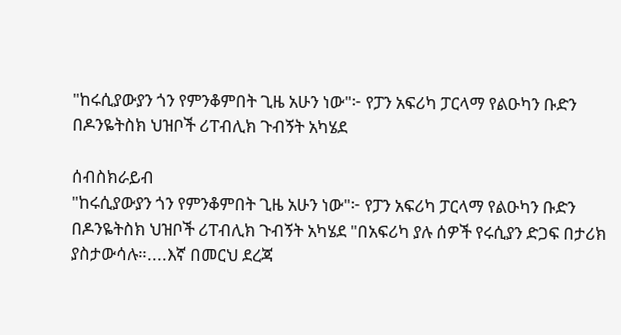"ከሩሲያውያን ጎን የምንቆምበት ጊዜ አሁን ነው"፦ የፓን አፍሪካ ፓርላማ የልዑካን ቡድን በዶንዬትስክ ህዝቦች ሪፐብሊክ ጉብኝት አካሄደ

ሰብስክራይብ
"ከሩሲያውያን ጎን የምንቆምበት ጊዜ አሁን ነው"፦ የፓን አፍሪካ ፓርላማ የልዑካን ቡድን በዶንዬትስክ ህዝቦች ሪፐብሊክ ጉብኝት አካሄደ "በአፍሪካ ያሉ ሰዎች የሩሲያን ድጋፍ በታሪክ ያስታውሳሉ።....እኛ በመርህ ደረጃ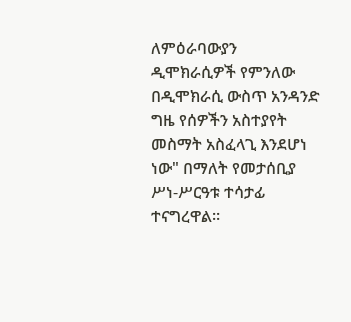ለምዕራባውያን ዲሞክራሲዎች የምንለው በዲሞክራሲ ውስጥ አንዳንድ ግዜ የሰዎችን አስተያየት መስማት አስፈላጊ እንደሆነ ነው" በማለት የመታሰቢያ ሥነ-ሥርዓቱ ተሳታፊ ተናግረዋል።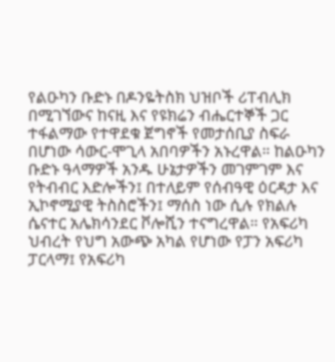የልዑካን ቡድኑ በዶንዬትስክ ህዝቦች ሪፐብሊክ በሚገኘውና ከናዚ እና የዩክሬን ብሔርተኞች ጋር ተፋልማው የተዋደቁ ጀግኖች የመታሰቢያ ስፍራ በሆነው ሳውር-ሞጊላ አበባዎችን አኑረዋል። ከልዑካን ቡድኑ ዓላማዎች አንዱ ሁኔታዎችን መገምገም እና የትብብር እድሎችን፤ በተለይም የሰብዓዊ ዕርዳታ እና ኢኮኖሚያዊ ትስስሮችን፤ ማሰስ ነው ሲሉ የክልሉ ሴናተር አሌክሳንደር ቮሎሺን ተናግረዋል። የአፍሪካ ህብረት የህግ አውጭ አካል የሆነው የፓን አፍሪካ ፓርላማ፤ የአፍሪካ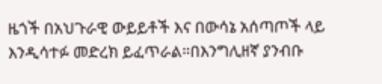ዜጎች በአህጉራዊ ውይይቶች እና በውሳኔ አሰጣጦች ላይ  እንዲሳተፉ መድረክ ይፈጥራል።በእንግሊዘኛ ያንብቡ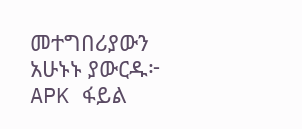መተግበሪያውን አሁኑኑ ያውርዱ፦ APK ፋይል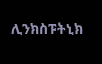ሊንክስፑትኒክ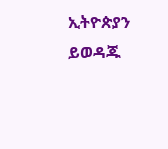ኢትዮጵያን ይወዳጁ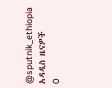@sputnik_ethiopia
አዳዲስ ዜናዎች
0